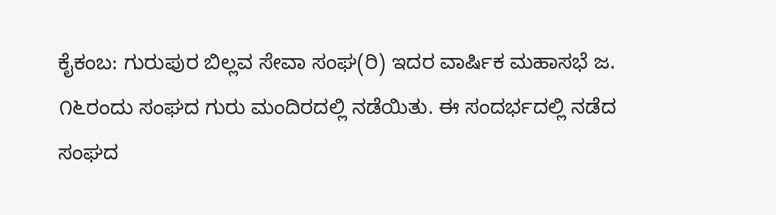ಕೈಕಂಬ: ಗುರುಪುರ ಬಿಲ್ಲವ ಸೇವಾ ಸಂಘ(ರಿ) ಇದರ ವಾರ್ಷಿಕ ಮಹಾಸಭೆ ಜ. ೧೬ರಂದು ಸಂಘದ ಗುರು ಮಂದಿರದಲ್ಲಿ ನಡೆಯಿತು. ಈ ಸಂದರ್ಭದಲ್ಲಿ ನಡೆದ ಸಂಘದ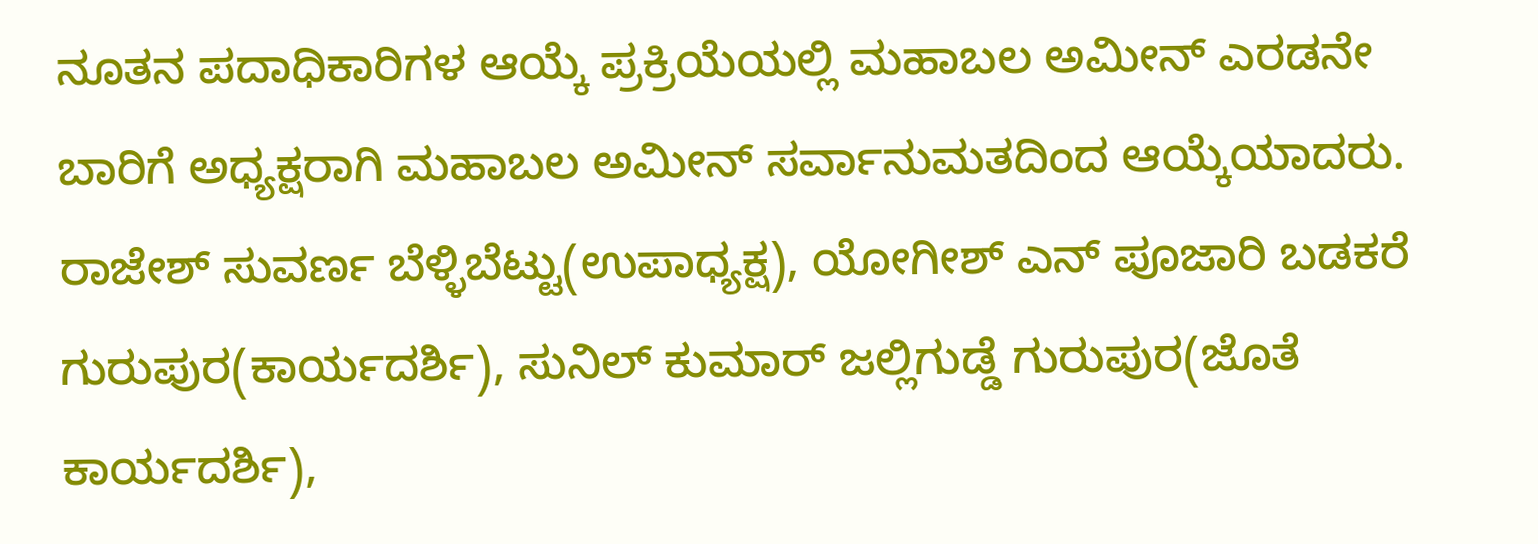ನೂತನ ಪದಾಧಿಕಾರಿಗಳ ಆಯ್ಕೆ ಪ್ರಕ್ರಿಯೆಯಲ್ಲಿ ಮಹಾಬಲ ಅಮೀನ್ ಎರಡನೇ ಬಾರಿಗೆ ಅಧ್ಯಕ್ಷರಾಗಿ ಮಹಾಬಲ ಅಮೀನ್ ಸರ್ವಾನುಮತದಿಂದ ಆಯ್ಕೆಯಾದರು.
ರಾಜೇಶ್ ಸುವರ್ಣ ಬೆಳ್ಳಿಬೆಟ್ಟು(ಉಪಾಧ್ಯಕ್ಷ), ಯೋಗೀಶ್ ಎನ್ ಪೂಜಾರಿ ಬಡಕರೆ ಗುರುಪುರ(ಕಾರ್ಯದರ್ಶಿ), ಸುನಿಲ್ ಕುಮಾರ್ ಜಲ್ಲಿಗುಡ್ಡೆ ಗುರುಪುರ(ಜೊತೆ ಕಾರ್ಯದರ್ಶಿ),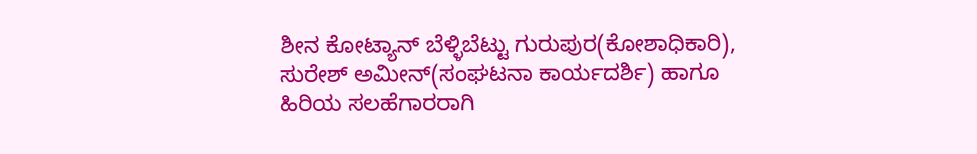ಶೀನ ಕೋಟ್ಯಾನ್ ಬೆಳ್ಳಿಬೆಟ್ಟು ಗುರುಪುರ(ಕೋಶಾಧಿಕಾರಿ), ಸುರೇಶ್ ಅಮೀನ್(ಸಂಘಟನಾ ಕಾರ್ಯದರ್ಶಿ) ಹಾಗೂ ಹಿರಿಯ ಸಲಹೆಗಾರರಾಗಿ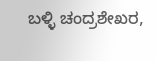ಬಳ್ಳಿ ಚಂದ್ರಶೇಖರ,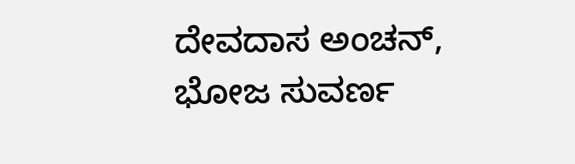ದೇವದಾಸ ಅಂಚನ್, ಭೋಜ ಸುವರ್ಣ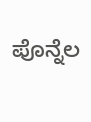ಪೊನ್ನೆಲ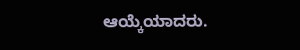ಆಯ್ಕೆಯಾದರು.